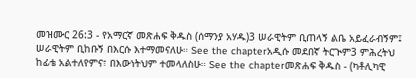መዝሙር 26:3 - የአማርኛ መጽሐፍ ቅዱስ (ሰማንያ አሃዱ)3 ሠራዊትም ቢጠላኝ ልቤ አይፈራብኝም፤ ሠራዊትም ቢከቡኝ በእርሱ እተማመናለሁ። See the chapterአዲሱ መደበኛ ትርጒም3 ምሕረትህ ከፊቴ አልተለየምና፣ በእውነትህም ተመላለስሁ። See the chapterመጽሐፍ ቅዱስ - (ካቶሊካዊ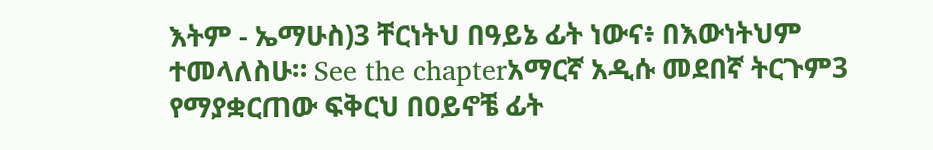እትም - ኤማሁስ)3 ቸርነትህ በዓይኔ ፊት ነውና፥ በእውነትህም ተመላለስሁ። See the chapterአማርኛ አዲሱ መደበኛ ትርጉም3 የማያቋርጠው ፍቅርህ በዐይኖቼ ፊት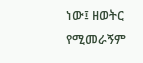ነው፤ ዘወትር የሚመራኝም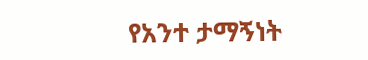የአንተ ታማኝነት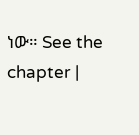ነው። See the chapter |